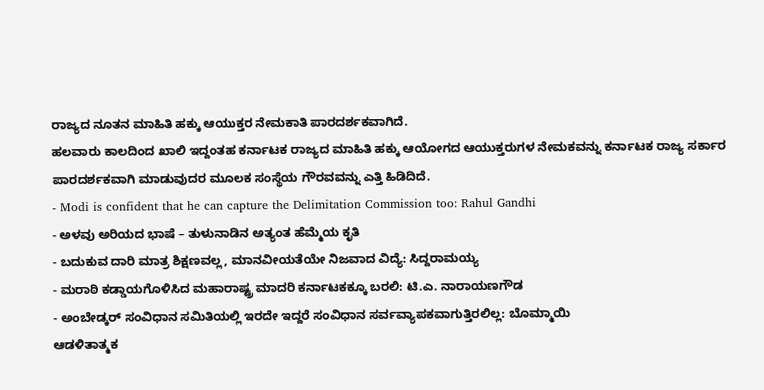ರಾಜ್ಯದ ನೂತನ ಮಾಹಿತಿ ಹಕ್ಕು ಆಯುಕ್ತರ ನೇಮಕಾತಿ ಪಾರದರ್ಶಕವಾಗಿದೆ.
ಹಲವಾರು ಕಾಲದಿಂದ ಖಾಲಿ ಇದ್ದಂತಹ ಕರ್ನಾಟಕ ರಾಜ್ಯದ ಮಾಹಿತಿ ಹಕ್ಕು ಆಯೋಗದ ಆಯುಕ್ತರುಗಳ ನೇಮಕವನ್ನು ಕರ್ನಾಟಕ ರಾಜ್ಯ ಸರ್ಕಾರ ಪಾರದರ್ಶಕವಾಗಿ ಮಾಡುವುದರ ಮೂಲಕ ಸಂಸ್ಥೆಯ ಗೌರವವನ್ನು ಎತ್ತಿ ಹಿಡಿದಿದೆ.
- Modi is confident that he can capture the Delimitation Commission too: Rahul Gandhi
- ಅಳವು ಅರಿಯದ ಭಾಷೆ – ತುಳುನಾಡಿನ ಅತ್ಯಂತ ಹೆಮ್ಮೆಯ ಕೃತಿ
- ಬದುಕುವ ದಾರಿ ಮಾತ್ರ ಶಿಕ್ಷಣವಲ್ಲ, ಮಾನವೀಯತೆಯೇ ನಿಜವಾದ ವಿದ್ಯೆ: ಸಿದ್ದರಾಮಯ್ಯ
- ಮರಾಠಿ ಕಡ್ಡಾಯಗೊಳಿಸಿದ ಮಹಾರಾಷ್ಟ್ರ ಮಾದರಿ ಕರ್ನಾಟಕಕ್ಕೂ ಬರಲಿ: ಟಿ.ಎ. ನಾರಾಯಣಗೌಡ
- ಅಂಬೇಡ್ಕರ್ ಸಂವಿಧಾನ ಸಮಿತಿಯಲ್ಲಿ ಇರದೇ ಇದ್ದರೆ ಸಂವಿಧಾನ ಸರ್ವವ್ಯಾಪಕವಾಗುತ್ತಿರಲಿಲ್ಲ: ಬೊಮ್ಮಾಯಿ
ಆಡಳಿತಾತ್ಮಕ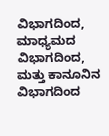ವಿಭಾಗದಿಂದ, ಮಾಧ್ಯಮದ ವಿಭಾಗದಿಂದ, ಮತ್ತು ಕಾನೂನಿನ ವಿಭಾಗದಿಂದ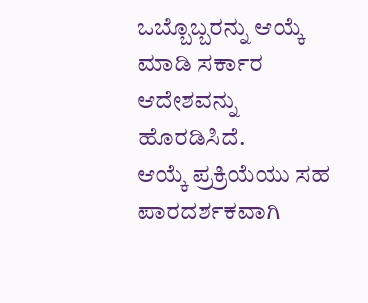ಒಬ್ಬೊಬ್ಬರನ್ನು ಆಯ್ಕೆ ಮಾಡಿ ಸರ್ಕಾರ ಆದೇಶವನ್ನು ಹೊರಡಿಸಿದೆ.
ಆಯ್ಕೆ ಪ್ರಕ್ರಿಯೆಯು ಸಹ ಪಾರದರ್ಶಕವಾಗಿ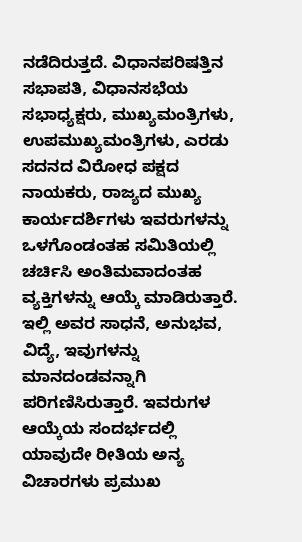ನಡೆದಿರುತ್ತದೆ. ವಿಧಾನಪರಿಷತ್ತಿನ ಸಭಾಪತಿ, ವಿಧಾನಸಭೆಯ ಸಭಾಧ್ಯಕ್ಷರು, ಮುಖ್ಯಮಂತ್ರಿಗಳು, ಉಪಮುಖ್ಯಮಂತ್ರಿಗಳು, ಎರಡು ಸದನದ ವಿರೋಧ ಪಕ್ಷದ ನಾಯಕರು, ರಾಜ್ಯದ ಮುಖ್ಯ ಕಾರ್ಯದರ್ಶಿಗಳು ಇವರುಗಳನ್ನು ಒಳಗೊಂಡಂತಹ ಸಮಿತಿಯಲ್ಲಿ ಚರ್ಚಿಸಿ ಅಂತಿಮವಾದಂತಹ ವ್ಯಕ್ತಿಗಳನ್ನು ಆಯ್ಕೆ ಮಾಡಿರುತ್ತಾರೆ.
ಇಲ್ಲಿ ಅವರ ಸಾಧನೆ, ಅನುಭವ, ವಿದ್ಯೆ, ಇವುಗಳನ್ನು ಮಾನದಂಡವನ್ನಾಗಿ ಪರಿಗಣಿಸಿರುತ್ತಾರೆ. ಇವರುಗಳ ಆಯ್ಕೆಯ ಸಂದರ್ಭದಲ್ಲಿ ಯಾವುದೇ ರೀತಿಯ ಅನ್ಯ ವಿಚಾರಗಳು ಪ್ರಮುಖ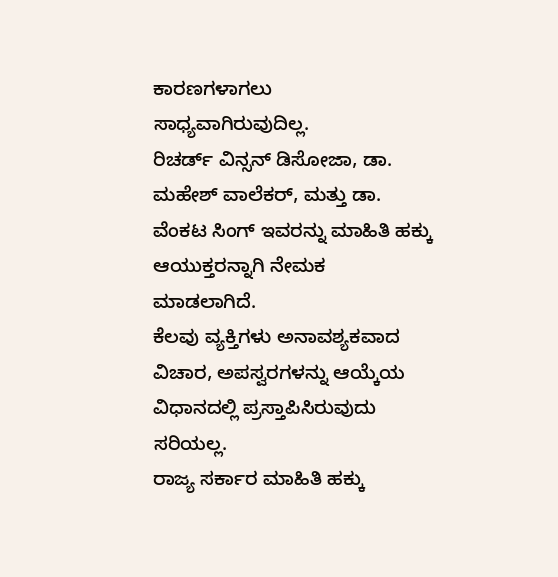ಕಾರಣಗಳಾಗಲು ಸಾಧ್ಯವಾಗಿರುವುದಿಲ್ಲ.
ರಿಚರ್ಡ್ ವಿನ್ಸನ್ ಡಿಸೋಜಾ, ಡಾ. ಮಹೇಶ್ ವಾಲೆಕರ್, ಮತ್ತು ಡಾ. ವೆಂಕಟ ಸಿಂಗ್ ಇವರನ್ನು ಮಾಹಿತಿ ಹಕ್ಕು ಆಯುಕ್ತರನ್ನಾಗಿ ನೇಮಕ ಮಾಡಲಾಗಿದೆ.
ಕೆಲವು ವ್ಯಕ್ತಿಗಳು ಅನಾವಶ್ಯಕವಾದ ವಿಚಾರ, ಅಪಸ್ವರಗಳನ್ನು ಆಯ್ಕೆಯ ವಿಧಾನದಲ್ಲಿ ಪ್ರಸ್ತಾಪಿಸಿರುವುದು ಸರಿಯಲ್ಲ.
ರಾಜ್ಯ ಸರ್ಕಾರ ಮಾಹಿತಿ ಹಕ್ಕು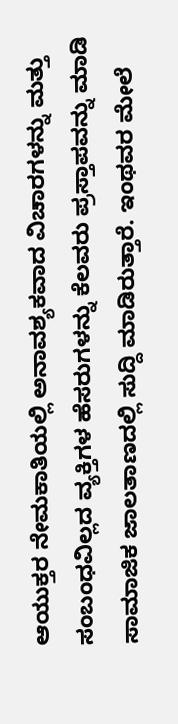ಆಯುಕ್ತರ ನೇಮಕಾತಿಯಲ್ಲಿ ಅನಾವಶ್ಯಕವಾದ ವಿಚಾರಗಳನ್ನು ಮತ್ತು ಸಂಬಂಧವಿಲ್ಲದ ವ್ಯಕ್ತಿಗಳ ಹೆಸರುಗಳನ್ನು ಕೆಲವರು ಪ್ರಸ್ತಾಪವನ್ನು ಮಾಡಿ ಸಾಮಾಜಿಕ ಜಾಲತಾಣದಲ್ಲಿ ಸುದ್ದಿ ಮಾಡಿರುತ್ತಾರೆ. ಇಂಥವರ ಮೇಲೆ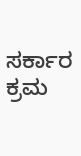ಸರ್ಕಾರ ಕ್ರಮ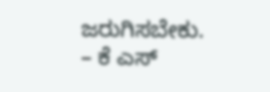ಜರುಗಿಸಬೇಕು.
– ಕೆ ಎಸ್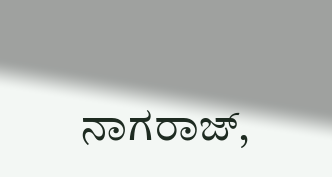ನಾಗರಾಜ್,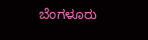ಬೆಂಗಳೂರು